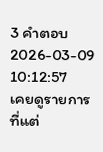3 คำตอบ2026-03-09 10:12:57
เคยดูรายการที่แต่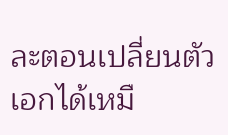ละตอนเปลี่ยนตัวเอกได้เหมื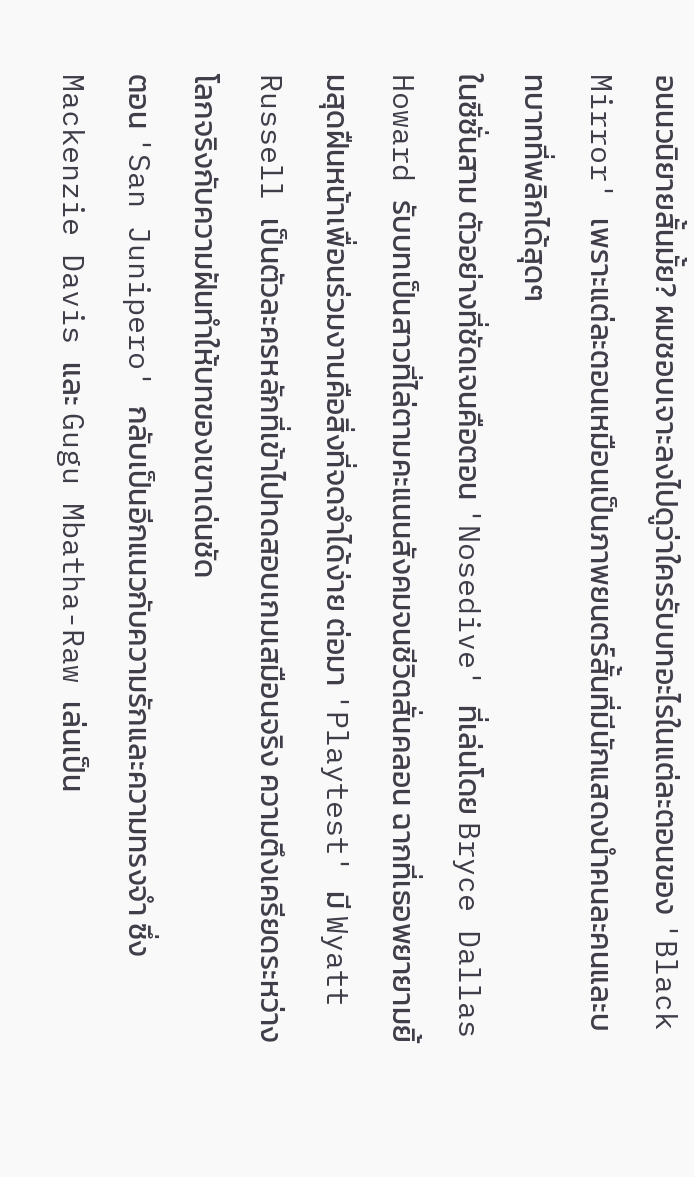อนนวนิยายสั้นมั้ย? ผมชอบเจาะลงไปดูว่าใครรับบทอะไรในแต่ละตอนของ 'Black Mirror' เพราะแต่ละตอนเหมือนเป็นภาพยนตร์สั้นที่มีนักแสดงนำคนละคนและบทบาทที่พลิกได้สุดๆ
ในซีซั่นสาม ตัวอย่างที่ชัดเจนคือตอน 'Nosedive' ที่เล่นโดย Bryce Dallas Howard รับบทเป็นสาวที่ไล่ตามคะแนนสังคมจนชีวิตสั่นคลอน ฉากที่เธอพยายามยิ้มสุดฝืนหน้าเพื่อนร่วมงานคือสิ่งที่จดจำได้ง่าย ต่อมา 'Playtest' มี Wyatt Russell เป็นตัวละครหลักที่เข้าไปทดสอบเกมเสมือนจริง ความตึงเครียดระหว่างโลกจริงกับความฝันทำให้บทของเขาเด่นชัด
ตอน 'San Junipero' กลับเป็นอีกแนวกับความรักและความทรงจำ ซึ่ง Mackenzie Davis และ Gugu Mbatha-Raw เล่นเป็น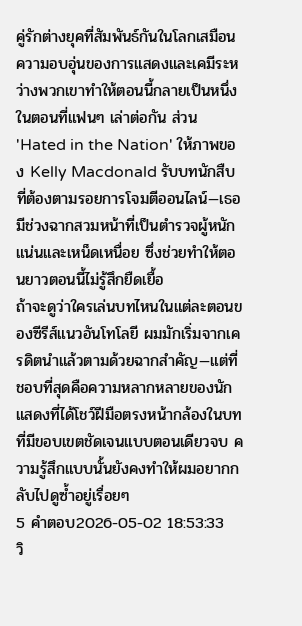คู่รักต่างยุคที่สัมพันธ์กันในโลกเสมือน ความอบอุ่นของการแสดงและเคมีระหว่างพวกเขาทำให้ตอนนี้กลายเป็นหนึ่งในตอนที่แฟนๆ เล่าต่อกัน ส่วน 'Hated in the Nation' ให้ภาพของ Kelly Macdonald รับบทนักสืบที่ต้องตามรอยการโจมตีออนไลน์—เธอมีช่วงฉากสวมหน้าที่เป็นตำรวจผู้หนักแน่นและเหน็ดเหนื่อย ซึ่งช่วยทำให้ตอนยาวตอนนี้ไม่รู้สึกยืดเยื้อ
ถ้าจะดูว่าใครเล่นบทไหนในแต่ละตอนของซีรีส์แนวอันโทโลยี ผมมักเริ่มจากเครดิตนำแล้วตามด้วยฉากสำคัญ—แต่ที่ชอบที่สุดคือความหลากหลายของนักแสดงที่ได้โชว์ฝีมือตรงหน้ากล้องในบทที่มีขอบเขตชัดเจนแบบตอนเดียวจบ ความรู้สึกแบบนั้นยังคงทำให้ผมอยากกลับไปดูซ้ำอยู่เรื่อยๆ
5 คำตอบ2026-05-02 18:53:33
วิ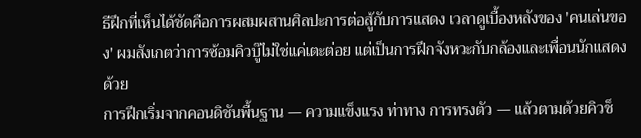ธีฝึกที่เห็นได้ชัดคือการผสมผสานศิลปะการต่อสู้กับการแสดง เวลาดูเบื้องหลังของ 'คนเล่นของ' ผมสังเกตว่าการซ้อมคิวบู๊ไม่ใช่แค่เตะต่อย แต่เป็นการฝึกจังหวะกับกล้องและเพื่อนนักแสดงด้วย
การฝึกเริ่มจากคอนดิชันพื้นฐาน — ความแข็งแรง ท่าทาง การทรงตัว — แล้วตามด้วยคิวช็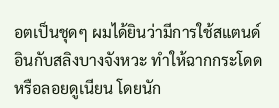อตเป็นชุดๆ ผมได้ยินว่ามีการใช้สแตนด์อินกับสลิงบางจังหวะ ทำให้ฉากกระโดดหรือลอยดูเนียน โดยนัก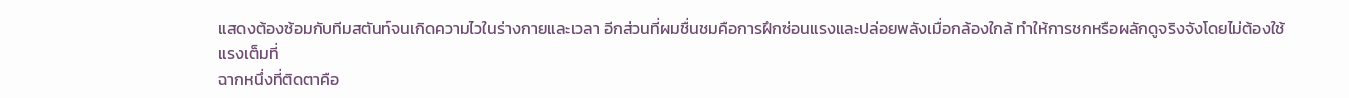แสดงต้องซ้อมกับทีมสตันท์จนเกิดความไวในร่างกายและเวลา อีกส่วนที่ผมชื่นชมคือการฝึกซ่อนแรงและปล่อยพลังเมื่อกล้องใกล้ ทำให้การชกหรือผลักดูจริงจังโดยไม่ต้องใช้แรงเต็มที่
ฉากหนึ่งที่ติดตาคือ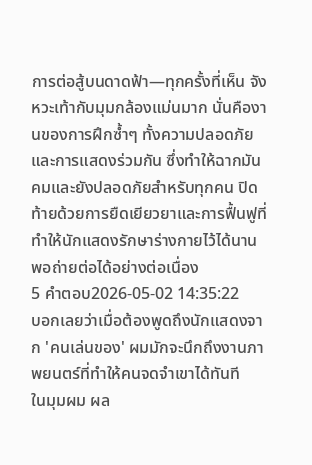การต่อสู้บนดาดฟ้า—ทุกครั้งที่เห็น จังหวะเท้ากับมุมกล้องแม่นมาก นั่นคืองานของการฝึกซ้ำๆ ทั้งความปลอดภัยและการแสดงร่วมกัน ซึ่งทำให้ฉากมันคมและยังปลอดภัยสำหรับทุกคน ปิดท้ายด้วยการยืดเยียวยาและการฟื้นฟูที่ทำให้นักแสดงรักษาร่างกายไว้ได้นานพอถ่ายต่อได้อย่างต่อเนื่อง
5 คำตอบ2026-05-02 14:35:22
บอกเลยว่าเมื่อต้องพูดถึงนักแสดงจาก 'คนเล่นของ' ผมมักจะนึกถึงงานภาพยนตร์ที่ทำให้คนจดจำเขาได้ทันที
ในมุมผม ผล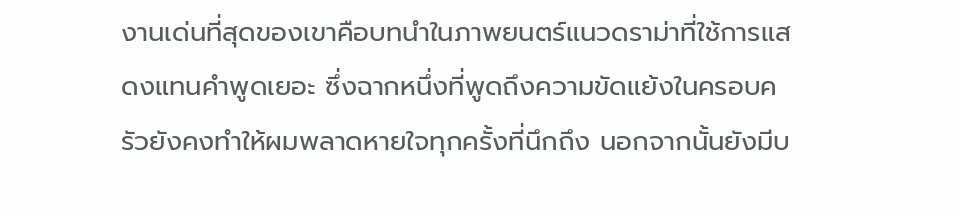งานเด่นที่สุดของเขาคือบทนำในภาพยนตร์แนวดราม่าที่ใช้การแสดงแทนคำพูดเยอะ ซึ่งฉากหนึ่งที่พูดถึงความขัดแย้งในครอบครัวยังคงทำให้ผมพลาดหายใจทุกครั้งที่นึกถึง นอกจากนั้นยังมีบ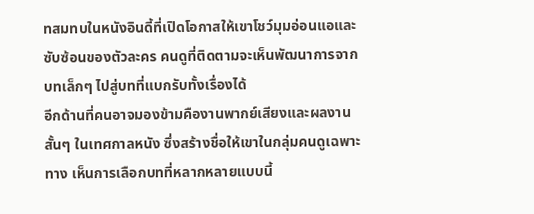ทสมทบในหนังอินดี้ที่เปิดโอกาสให้เขาโชว์มุมอ่อนแอและซับซ้อนของตัวละคร คนดูที่ติดตามจะเห็นพัฒนาการจากบทเล็กๆ ไปสู่บทที่แบกรับทั้งเรื่องได้
อีกด้านที่คนอาจมองข้ามคืองานพากย์เสียงและผลงานสั้นๆ ในเทศกาลหนัง ซึ่งสร้างชื่อให้เขาในกลุ่มคนดูเฉพาะทาง เห็นการเลือกบทที่หลากหลายแบบนี้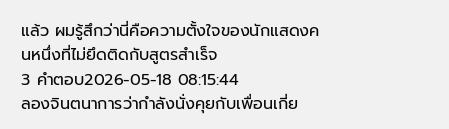แล้ว ผมรู้สึกว่านี่คือความตั้งใจของนักแสดงคนหนึ่งที่ไม่ยึดติดกับสูตรสำเร็จ
3 คำตอบ2026-05-18 08:15:44
ลองจินตนาการว่ากำลังนั่งคุยกับเพื่อนเกี่ย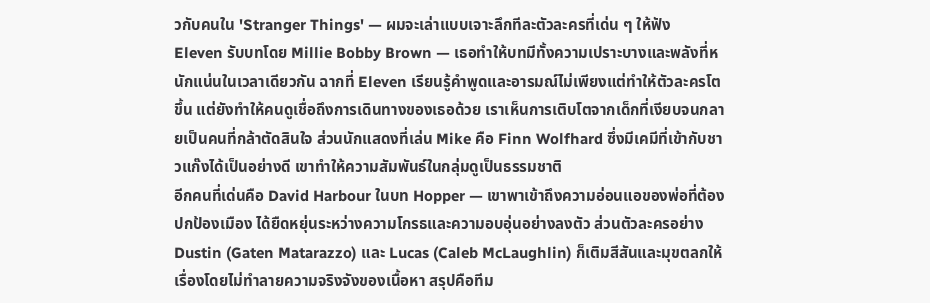วกับคนใน 'Stranger Things' — ผมจะเล่าแบบเจาะลึกทีละตัวละครที่เด่น ๆ ให้ฟัง
Eleven รับบทโดย Millie Bobby Brown — เธอทำให้บทมีทั้งความเปราะบางและพลังที่หนักแน่นในเวลาเดียวกัน ฉากที่ Eleven เรียนรู้คำพูดและอารมณ์ไม่เพียงแต่ทำให้ตัวละครโตขึ้น แต่ยังทำให้คนดูเชื่อถึงการเดินทางของเธอด้วย เราเห็นการเติบโตจากเด็กที่เงียบจนกลายเป็นคนที่กล้าตัดสินใจ ส่วนนักแสดงที่เล่น Mike คือ Finn Wolfhard ซึ่งมีเคมีที่เข้ากับชาวแก๊งได้เป็นอย่างดี เขาทำให้ความสัมพันธ์ในกลุ่มดูเป็นธรรมชาติ
อีกคนที่เด่นคือ David Harbour ในบท Hopper — เขาพาเข้าถึงความอ่อนแอของพ่อที่ต้องปกป้องเมือง ได้ยืดหยุ่นระหว่างความโกรธและความอบอุ่นอย่างลงตัว ส่วนตัวละครอย่าง Dustin (Gaten Matarazzo) และ Lucas (Caleb McLaughlin) ก็เติมสีสันและมุขตลกให้เรื่องโดยไม่ทำลายความจริงจังของเนื้อหา สรุปคือทีม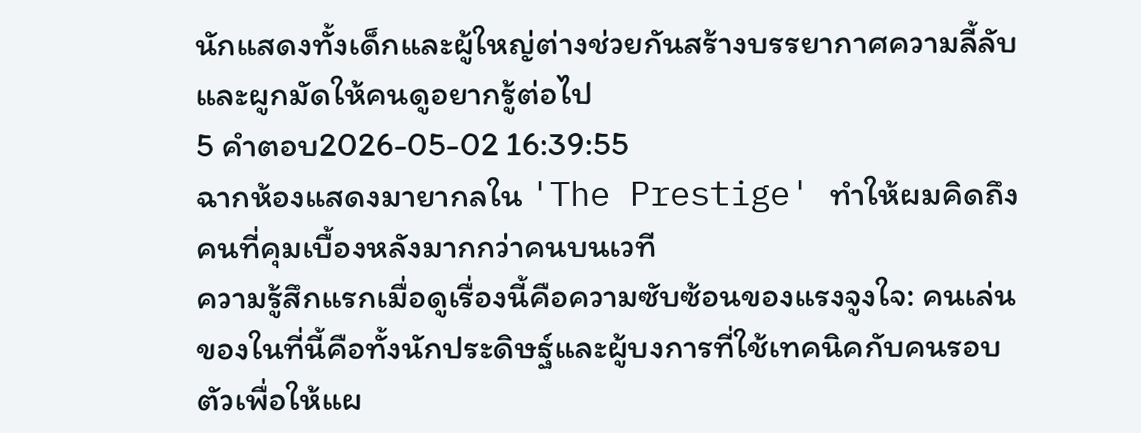นักแสดงทั้งเด็กและผู้ใหญ่ต่างช่วยกันสร้างบรรยากาศความลี้ลับและผูกมัดให้คนดูอยากรู้ต่อไป
5 คำตอบ2026-05-02 16:39:55
ฉากห้องแสดงมายากลใน 'The Prestige' ทำให้ผมคิดถึงคนที่คุมเบื้องหลังมากกว่าคนบนเวที
ความรู้สึกแรกเมื่อดูเรื่องนี้คือความซับซ้อนของแรงจูงใจ: คนเล่นของในที่นี้คือทั้งนักประดิษฐ์และผู้บงการที่ใช้เทคนิคกับคนรอบตัวเพื่อให้แผ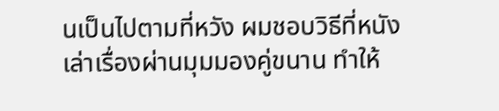นเป็นไปตามที่หวัง ผมชอบวิธีที่หนังเล่าเรื่องผ่านมุมมองคู่ขนาน ทำให้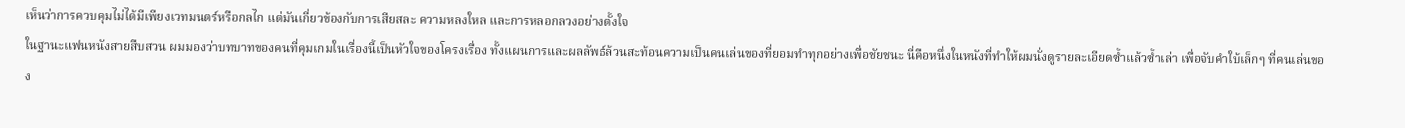เห็นว่าการควบคุมไม่ได้มีเพียงเวทมนตร์หรือกลไก แต่มันเกี่ยวข้องกับการเสียสละ ความหลงใหล และการหลอกลวงอย่างตั้งใจ
ในฐานะแฟนหนังสายสืบสวน ผมมองว่าบทบาทของคนที่คุมเกมในเรื่องนี้เป็นหัวใจของโครงเรื่อง ทั้งแผนการและผลลัพธ์ล้วนสะท้อนความเป็นคนเล่นของที่ยอมทำทุกอย่างเพื่อชัยชนะ นี่คือหนึ่งในหนังที่ทำให้ผมนั่งดูรายละเอียดซ้ำแล้วซ้ำเล่า เพื่อจับคำใบ้เล็กๆ ที่คนเล่นของ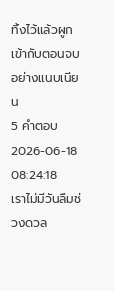ทิ้งไว้แล้วผูกเข้ากับตอนจบอย่างแนบเนียน
5 คำตอบ2026-06-18 08:24:18
เราไม่มีวันลืมช่วงดวล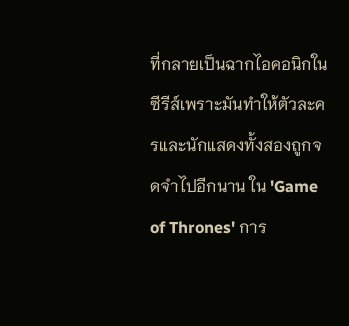ที่กลายเป็นฉากไอคอนิกในซีรีส์เพราะมันทำให้ตัวละครและนักแสดงทั้งสองถูกจดจำไปอีกนาน ใน 'Game of Thrones' การ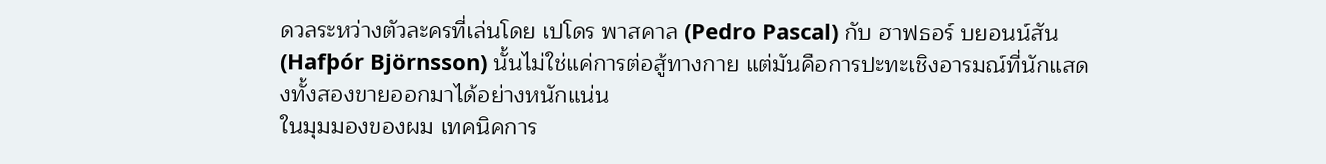ดวลระหว่างตัวละครที่เล่นโดย เปโดร พาสคาล (Pedro Pascal) กับ ฮาฟธอร์ บยอนน์สัน (Hafþór Björnsson) นั้นไม่ใช่แค่การต่อสู้ทางกาย แต่มันคือการปะทะเชิงอารมณ์ที่นักแสดงทั้งสองขายออกมาได้อย่างหนักแน่น
ในมุมมองของผม เทคนิคการ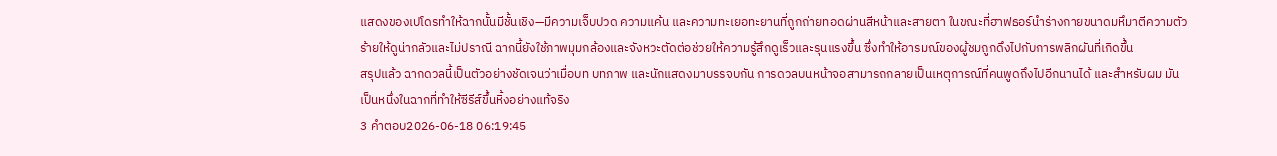แสดงของเปโดรทำให้ฉากนั้นมีชั้นเชิง—มีความเจ็บปวด ความแค้น และความทะเยอทะยานที่ถูกถ่ายทอดผ่านสีหน้าและสายตา ในขณะที่ฮาฟธอร์นำร่างกายขนาดมหึมาตีความตัวร้ายให้ดูน่ากลัวและไม่ปราณี ฉากนี้ยังใช้ภาพมุมกล้องและจังหวะตัดต่อช่วยให้ความรู้สึกดูเร็วและรุนแรงขึ้น ซึ่งทำให้อารมณ์ของผู้ชมถูกดึงไปกับการพลิกผันที่เกิดขึ้น
สรุปแล้ว ฉากดวลนี้เป็นตัวอย่างชัดเจนว่าเมื่อบท บทภาพ และนักแสดงมาบรรจบกัน การดวลบนหน้าจอสามารถกลายเป็นเหตุการณ์ที่คนพูดถึงไปอีกนานได้ และสำหรับผม มันเป็นหนึ่งในฉากที่ทำให้ซีรีส์ขึ้นหิ้งอย่างแท้จริง
3 คำตอบ2026-06-18 06:19:45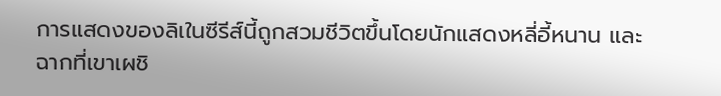การแสดงของลิเในซีรีส์นี้ถูกสวมชีวิตขึ้นโดยนักแสดงหลี่อี้หนาน และฉากที่เขาเผชิ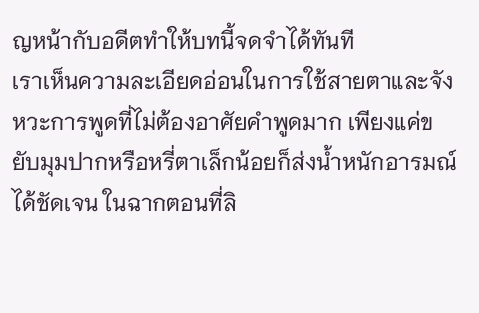ญหน้ากับอดีตทำให้บทนี้จดจำได้ทันที
เราเห็นความละเอียดอ่อนในการใช้สายตาและจังหวะการพูดที่ไม่ต้องอาศัยคำพูดมาก เพียงแค่ขยับมุมปากหรือหรี่ตาเล็กน้อยก็ส่งน้ำหนักอารมณ์ได้ชัดเจน ในฉากตอนที่ลิ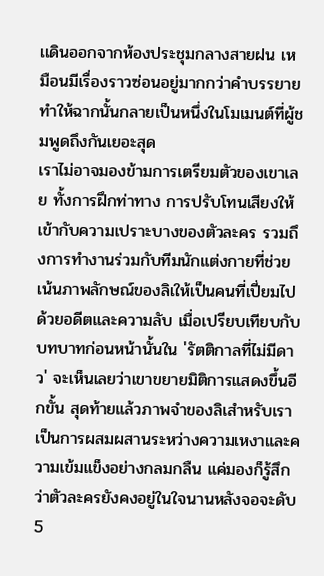เเดินออกจากห้องประชุมกลางสายฝน เหมือนมีเรื่องราวซ่อนอยู่มากกว่าคำบรรยาย ทำให้ฉากนั้นกลายเป็นหนึ่งในโมเมนต์ที่ผู้ชมพูดถึงกันเยอะสุด
เราไม่อาจมองข้ามการเตรียมตัวของเขาเลย ทั้งการฝึกท่าทาง การปรับโทนเสียงให้เข้ากับความเปราะบางของตัวละคร รวมถึงการทำงานร่วมกับทีมนักแต่งกายที่ช่วยเน้นภาพลักษณ์ของลิเให้เป็นคนที่เปี่ยมไปด้วยอดีตและความลับ เมื่อเปรียบเทียบกับบทบาทก่อนหน้านั้นใน 'รัตติกาลที่ไม่มีดาว' จะเห็นเลยว่าเขาขยายมิติการแสดงขึ้นอีกขั้น สุดท้ายแล้วภาพจำของลิเสำหรับเราเป็นการผสมผสานระหว่างความเหงาและความเข้มแข็งอย่างกลมกลืน แค่มองก็รู้สึกว่าตัวละครยังคงอยู่ในใจนานหลังจอจะดับ
5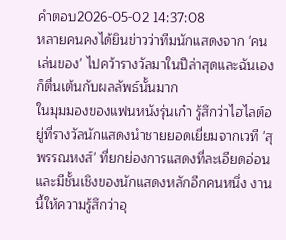คำตอบ2026-05-02 14:37:08
หลายคนคงได้ยินข่าวว่าทีมนักแสดงจาก 'คนเล่นของ' ไปคว้ารางวัลมาในปีล่าสุดและฉันเองก็ตื่นเต้นกับผลลัพธ์นั้นมาก
ในมุมมองของแฟนหนังรุ่นเก๋า รู้สึกว่าไฮไลต์อยู่ที่รางวัลนักแสดงนำชายยอดเยี่ยมจากเวที 'สุพรรณหงส์' ที่ยกย่องการแสดงที่ละเอียดอ่อนและมีชั้นเชิงของนักแสดงหลักอีกคนหนึ่ง งานนี้ให้ความรู้สึกว่าอุ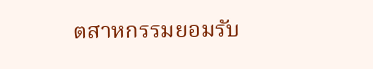ตสาหกรรมยอมรับ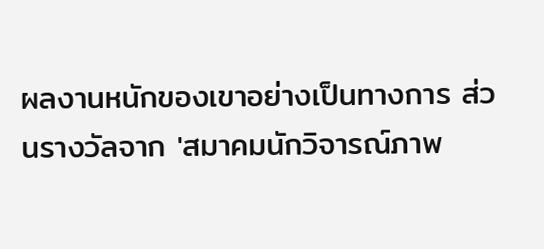ผลงานหนักของเขาอย่างเป็นทางการ ส่วนรางวัลจาก 'สมาคมนักวิจารณ์ภาพ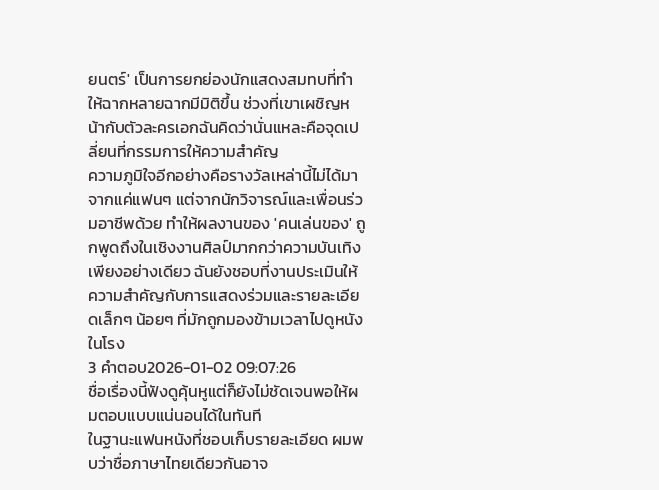ยนตร์' เป็นการยกย่องนักแสดงสมทบที่ทำให้ฉากหลายฉากมีมิติขึ้น ช่วงที่เขาเผชิญหน้ากับตัวละครเอกฉันคิดว่านั่นแหละคือจุดเปลี่ยนที่กรรมการให้ความสำคัญ
ความภูมิใจอีกอย่างคือรางวัลเหล่านี้ไม่ได้มาจากแค่แฟนๆ แต่จากนักวิจารณ์และเพื่อนร่วมอาชีพด้วย ทำให้ผลงานของ 'คนเล่นของ' ถูกพูดถึงในเชิงงานศิลป์มากกว่าความบันเทิงเพียงอย่างเดียว ฉันยังชอบที่งานประเมินให้ความสำคัญกับการแสดงร่วมและรายละเอียดเล็กๆ น้อยๆ ที่มักถูกมองข้ามเวลาไปดูหนังในโรง
3 คำตอบ2026-01-02 09:07:26
ชื่อเรื่องนี้ฟังดูคุ้นหูแต่ก็ยังไม่ชัดเจนพอให้ผมตอบแบบแน่นอนได้ในทันที
ในฐานะแฟนหนังที่ชอบเก็บรายละเอียด ผมพบว่าชื่อภาษาไทยเดียวกันอาจ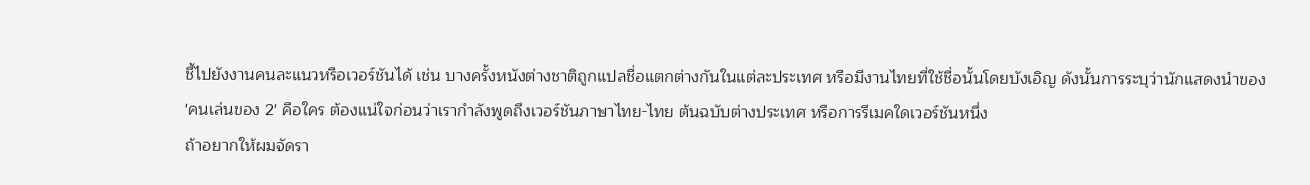ชี้ไปยังงานคนละแนวหรือเวอร์ชันได้ เช่น บางครั้งหนังต่างชาติถูกแปลชื่อแตกต่างกันในแต่ละประเทศ หรือมีงานไทยที่ใช้ชื่อนั้นโดยบังเอิญ ดังนั้นการระบุว่านักแสดงนำของ 'คนเล่นของ 2' คือใคร ต้องแน่ใจก่อนว่าเรากำลังพูดถึงเวอร์ชันภาษาไทย-ไทย ต้นฉบับต่างประเทศ หรือการรีเมคใดเวอร์ชันหนึ่ง
ถ้าอยากให้ผมจัดรา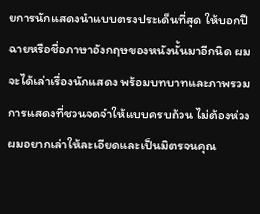ยการนักแสดงนำแบบตรงประเด็นที่สุด ให้บอกปีฉายหรือชื่อภาษาอังกฤษของหนังนั้นมาอีกนิด ผมจะได้เล่าเรื่องนักแสดง พร้อมบทบาทและภาพรวมการแสดงที่ชวนจดจำให้แบบครบถ้วน ไม่ต้องห่วง ผมอยากเล่าให้ละเอียดและเป็นมิตรจนคุณ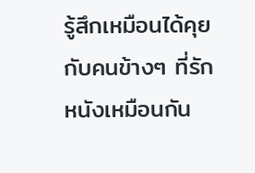รู้สึกเหมือนได้คุยกับคนข้างๆ ที่รักหนังเหมือนกัน